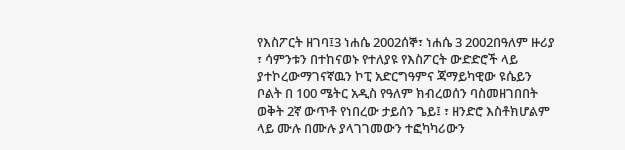የእስፖርት ዘገባ፤3 ነሐሴ 2002ሰኞ፣ ነሐሴ 3 2002በዓለም ዙሪያ ፣ ሳምንቱን በተከናወኑ የተለያዩ የእስፖርት ውድድሮች ላይ ያተኮረውማገናኛዉን ኮፒ አድርግዓምና ጃማይካዊው ዩሴይን ቦልት በ 100 ሜትር አዲስ የዓለም ክብረወሰን ባስመዘገበበት ወቅት 2ኛ ውጥቶ የነበረው ታይሰን ጌይ፤ ፣ ዘንድሮ እስቶክሆልም ላይ ሙሉ በሙሉ ያላገገመውን ተፎካካሪውን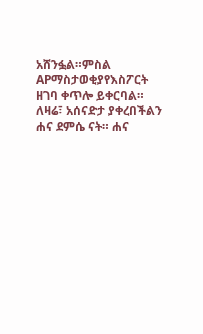አሸንፏል።ምስል APማስታወቂያየእስፖርት ዘገባ ቀጥሎ ይቀርባል። ለዛሬ፣ አሰናድታ ያቀረበችልን ሐና ደምሴ ናት። ሐና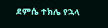ደምሴ ተክሌ የኋላ